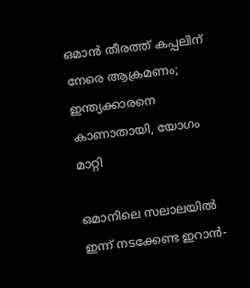ഒമാൻ തീരത്ത് കപ്പലിന് നേരെ ആക്രമണം; ഇന്ത്യക്കാരനെ കാണാതായി, യോഗം മാറ്റി

ഒമാനിലെ സലാലയിൽ ഇന്ന് നടക്കേണ്ട ഇറാൻ-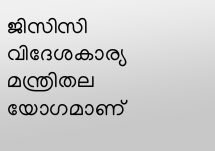ജിസിസി വിദേശകാര്യ മന്ത്രിതല യോഗമാണ്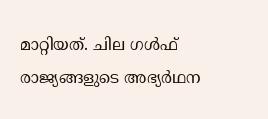മാറ്റിയത്. ചില ഗൾഫ് രാജ്യങ്ങളുടെ അഭ്യർഥന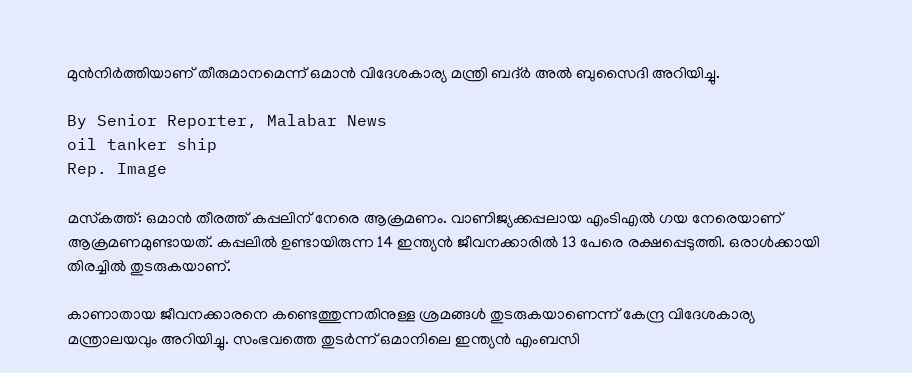മുൻനിർത്തിയാണ് തീരുമാനമെന്ന് ഒമാൻ വിദേശകാര്യ മന്ത്രി ബദ്ർ അൽ ബുസൈദി അറിയിച്ചു.

By Senior Reporter, Malabar News
oil tanker ship
Rep. Image

മസ്‌കത്ത്: ഒമാൻ തീരത്ത് കപ്പലിന് നേരെ ആക്രമണം. വാണിജ്യക്കപ്പലായ എംടിഎൽ ഗയ നേരെയാണ് ആക്രമണമുണ്ടായത്. കപ്പലിൽ ഉണ്ടായിരുന്ന 14 ഇന്ത്യൻ ജീവനക്കാരിൽ 13 പേരെ രക്ഷപ്പെടുത്തി. ഒരാൾക്കായി തിരച്ചിൽ തുടരുകയാണ്.

കാണാതായ ജീവനക്കാരനെ കണ്ടെത്തുന്നതിനുള്ള ശ്രമങ്ങൾ തുടരുകയാണെന്ന് കേന്ദ്ര വിദേശകാര്യ മന്ത്രാലയവും അറിയിച്ചു. സംഭവത്തെ തുടർന്ന് ഒമാനിലെ ഇന്ത്യൻ എംബസി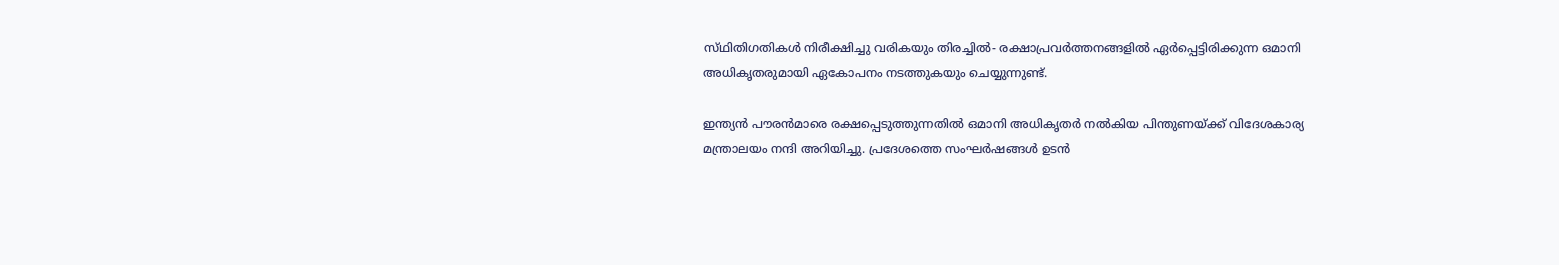സ്‌ഥിതിഗതികൾ നിരീക്ഷിച്ചു വരികയും തിരച്ചിൽ- രക്ഷാപ്രവർത്തനങ്ങളിൽ ഏർപ്പെട്ടിരിക്കുന്ന ഒമാനി അധികൃതരുമായി ഏകോപനം നടത്തുകയും ചെയ്യുന്നുണ്ട്.

ഇന്ത്യൻ പൗരൻമാരെ രക്ഷപ്പെടുത്തുന്നതിൽ ഒമാനി അധികൃതർ നൽകിയ പിന്തുണയ്‌ക്ക് വിദേശകാര്യ മന്ത്രാലയം നന്ദി അറിയിച്ചു. പ്രദേശത്തെ സംഘർഷങ്ങൾ ഉടൻ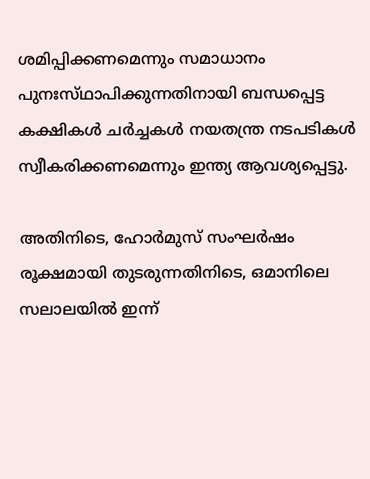ശമിപ്പിക്കണമെന്നും സമാധാനം പുനഃസ്‌ഥാപിക്കുന്നതിനായി ബന്ധപ്പെട്ട കക്ഷികൾ ചർച്ചകൾ നയതന്ത്ര നടപടികൾ സ്വീകരിക്കണമെന്നും ഇന്ത്യ ആവശ്യപ്പെട്ടു.

അതിനിടെ, ഹോർമുസ് സംഘർഷം രൂക്ഷമായി തുടരുന്നതിനിടെ, ഒമാനിലെ സലാലയിൽ ഇന്ന്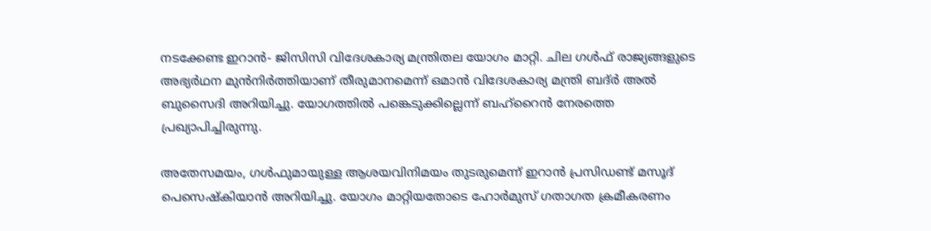നടക്കേണ്ട ഇറാൻ- ജിസിസി വിദേശകാര്യ മന്ത്രിതല യോഗം മാറ്റി. ചില ഗൾഫ് രാജ്യങ്ങളുടെ അഭ്യർഥന മുൻനിർത്തിയാണ് തീരുമാനമെന്ന് ഒമാൻ വിദേശകാര്യ മന്ത്രി ബദ്ർ അൽ ബുസൈദി അറിയിച്ചു. യോഗത്തിൽ പങ്കെടുക്കില്ലെന്ന് ബഹ്‌റൈൻ നേരത്തെ പ്രഖ്യാപിച്ചിരുന്നു.

അതേസമയം, ഗൾഫുമായുള്ള ആശയവിനിമയം തുടരുമെന്ന് ഇറാൻ പ്രസിഡണ്ട് മസൂദ് പെസെഷ്‌കിയാൻ അറിയിച്ചു. യോഗം മാറ്റിയതോടെ ഹോർമുസ് ഗതാഗത ക്രമീകരണം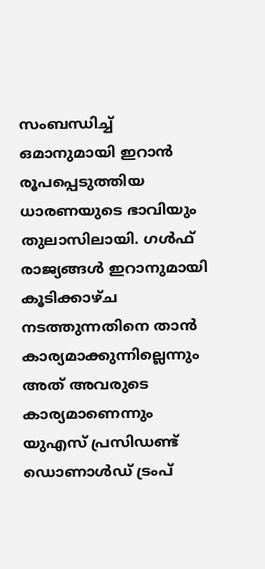സംബന്ധിച്ച് ഒമാനുമായി ഇറാൻ രൂപപ്പെടുത്തിയ ധാരണയുടെ ഭാവിയും തുലാസിലായി. ഗൾഫ് രാജ്യങ്ങൾ ഇറാനുമായി കൂടിക്കാഴ്‌ച നടത്തുന്നതിനെ താൻ കാര്യമാക്കുന്നില്ലെന്നും അത് അവരുടെ കാര്യമാണെന്നും യുഎസ് പ്രസിഡണ്ട് ഡൊണാൾഡ് ട്രംപ്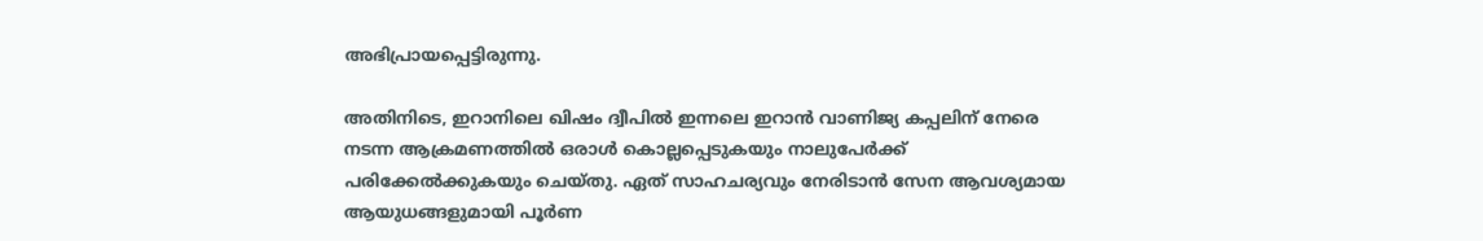അഭിപ്രായപ്പെട്ടിരുന്നു.

അതിനിടെ, ഇറാനിലെ ഖിഷം ദ്വീപിൽ ഇന്നലെ ഇറാൻ വാണിജ്യ കപ്പലിന് നേരെ നടന്ന ആക്രമണത്തിൽ ഒരാൾ കൊല്ലപ്പെടുകയും നാലുപേർക്ക് പരിക്കേൽക്കുകയും ചെയ്‌തു. ഏത് സാഹചര്യവും നേരിടാൻ സേന ആവശ്യമായ ആയുധങ്ങളുമായി പൂർണ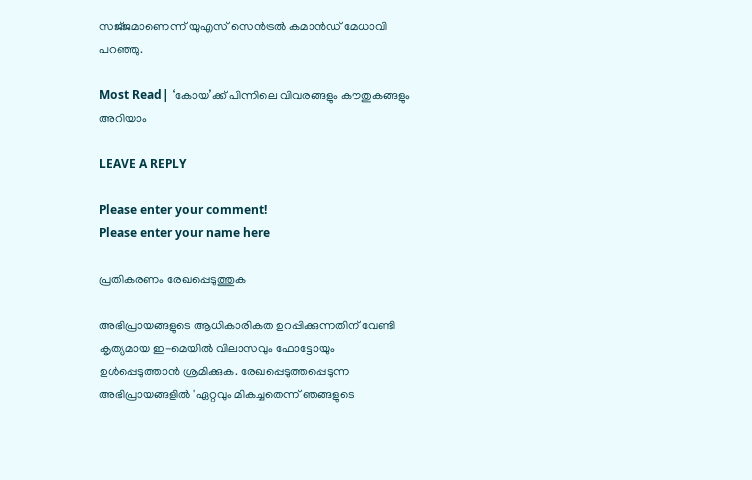സജ്‌ജമാണെന്ന് യുഎസ് സെൻട്രൽ കമാൻഡ് മേധാവി പറഞ്ഞു.

Most Read| ‘കോയ’ക്ക് പിന്നിലെ വിവരങ്ങളും കൗതുകങ്ങളും അറിയാം

LEAVE A REPLY

Please enter your comment!
Please enter your name here

പ്രതികരണം രേഖപ്പെടുത്തുക

അഭിപ്രായങ്ങളുടെ ആധികാരികത ഉറപ്പിക്കുന്നതിന് വേണ്ടി കൃത്യമായ ഇ-മെയിൽ വിലാസവും ഫോട്ടോയും ഉൾപ്പെടുത്താൻ ശ്രമിക്കുക. രേഖപ്പെടുത്തപ്പെടുന്ന അഭിപ്രായങ്ങളിൽ 'ഏറ്റവും മികച്ചതെന്ന് ഞങ്ങളുടെ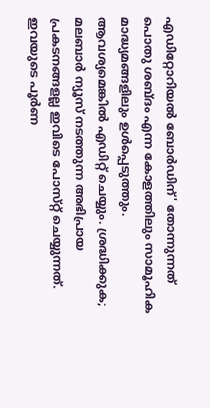എഡിറ്റോറിയൽ ബോർഡിന്' തോന്നുന്നത് പൊതു ശബ്‌ദം എന്ന കോളത്തിലും സാമൂഹിക മാദ്ധ്യമങ്ങളിലും ഉൾപ്പെടുത്തും. ആവശ്യമെങ്കിൽ എഡിറ്റ് ചെയ്യും. ശ്രദ്ധിക്കുക; മലബാർ ന്യൂസ് നടത്തുന്ന അഭിപ്രായ പ്രകടനങ്ങളല്ല ഇവിടെ പോസ്‌റ്റ് ചെയ്യുന്നത്. ഇവയുടെ പൂർണ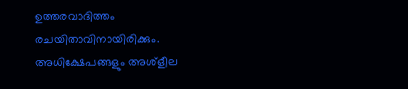ഉത്തരവാദിത്തം രചയിതാവിനായിരിക്കും. അധിക്ഷേപങ്ങളും അശ്‌ളീല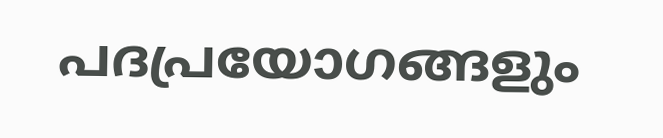പദപ്രയോഗങ്ങളും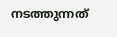നടത്തുന്നത്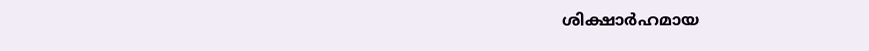ശിക്ഷാർഹമായ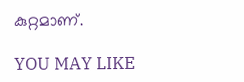കുറ്റമാണ്.

YOU MAY LIKE